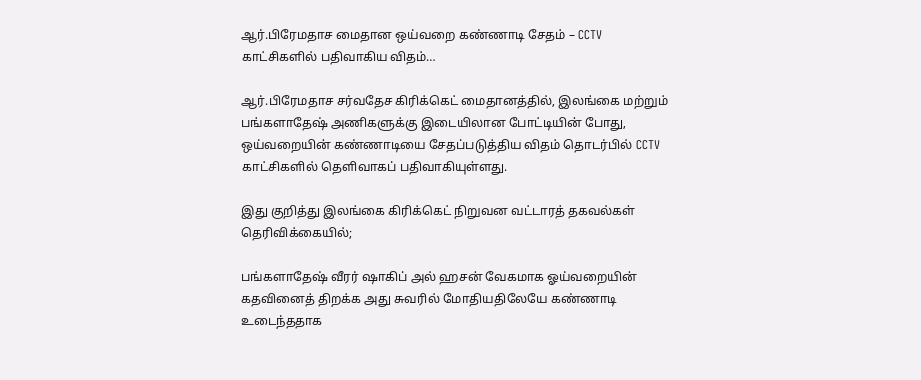ஆர்.பிரேமதாச மைதான ஒய்வறை கண்ணாடி சேதம் – CCTV காட்சிகளில் பதிவாகிய விதம்…

ஆர்.பிரேமதாச சர்வதேச கிரிக்கெட் மைதானத்தில், இலங்கை மற்றும் பங்களாதேஷ் அணிகளுக்கு இடையிலான போட்டியின் போது, ஒய்வறையின் கண்ணாடியை சேதப்படுத்திய விதம் தொடர்பில் CCTV காட்சிகளில் தெளிவாகப் பதிவாகியுள்ளது.

இது குறித்து இலங்கை கிரிக்கெட் நிறுவன வட்டாரத் தகவல்கள் தெரிவிக்கையில்;

பங்களாதேஷ் வீரர் ஷாகிப் அல் ஹசன் வேகமாக ஓய்வறையின் கதவினைத் திறக்க அது சுவரில் மோதியதிலேயே கண்ணாடி உடைந்ததாக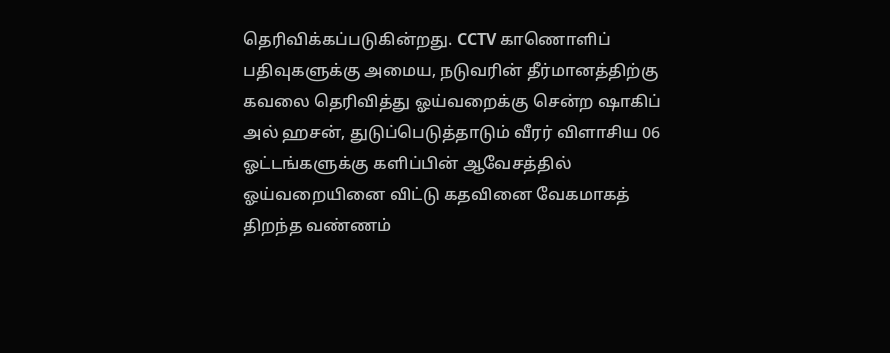தெரிவிக்கப்படுகின்றது. CCTV காணொளிப் பதிவுகளுக்கு அமைய, நடுவரின் தீர்மானத்திற்கு கவலை தெரிவித்து ஓய்வறைக்கு சென்ற ஷாகிப் அல் ஹசன், துடுப்பெடுத்தாடும் வீரர் விளாசிய 06 ஓட்டங்களுக்கு களிப்பின் ஆவேசத்தில் ஓய்வறையினை விட்டு கதவினை வேகமாகத் திறந்த வண்ணம்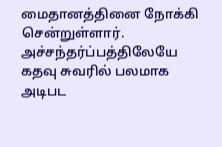மைதானத்தினை நோக்கி சென்றுள்ளார். அச்சந்தர்ப்பத்திலேயே கதவு சுவரில் பலமாக அடிபட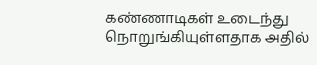கண்ணாடிகள் உடைந்து நொறுங்கியுள்ளதாக அதில்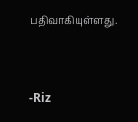பதிவாகியுள்ளது.



-Riz